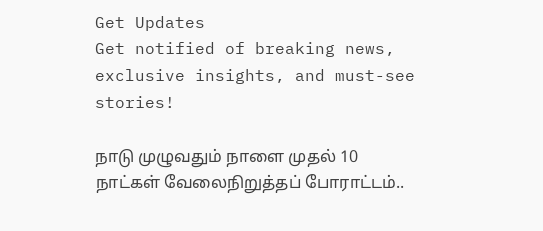Get Updates
Get notified of breaking news, exclusive insights, and must-see stories!

நாடு முழுவதும் நாளை முதல் 10 நாட்கள் வேலைநிறுத்தப் போராட்டம்..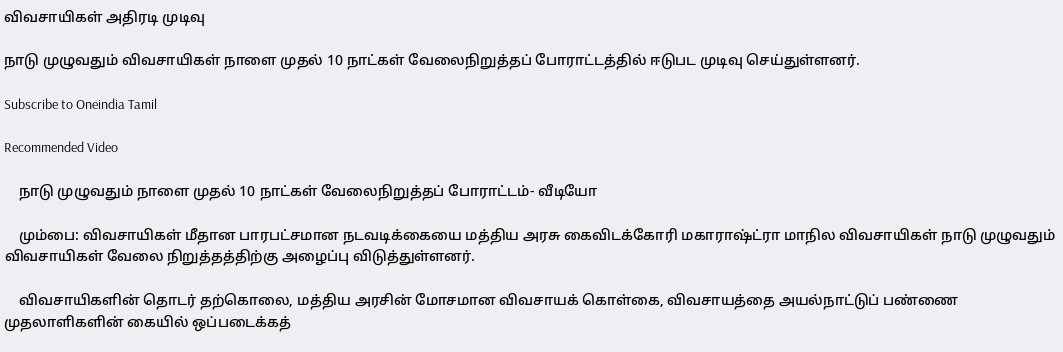விவசாயிகள் அதிரடி முடிவு

நாடு முழுவதும் விவசாயிகள் நாளை முதல் 10 நாட்கள் வேலைநிறுத்தப் போராட்டத்தில் ஈடுபட முடிவு செய்துள்ளனர்.

Subscribe to Oneindia Tamil

Recommended Video

    நாடு முழுவதும் நாளை முதல் 10 நாட்கள் வேலைநிறுத்தப் போராட்டம்- வீடியோ

    மும்பை: விவசாயிகள் மீதான பாரபட்சமான நடவடிக்கையை மத்திய அரசு கைவிடக்கோரி மகாராஷ்ட்ரா மாநில விவசாயிகள் நாடு முழுவதும் விவசாயிகள் வேலை நிறுத்தத்திற்கு அழைப்பு விடுத்துள்ளனர்.

    விவசாயிகளின் தொடர் தற்கொலை, மத்திய அரசின் மோசமான விவசாயக் கொள்கை, விவசாயத்தை அயல்நாட்டுப் பண்ணை முதலாளிகளின் கையில் ஒப்படைக்கத்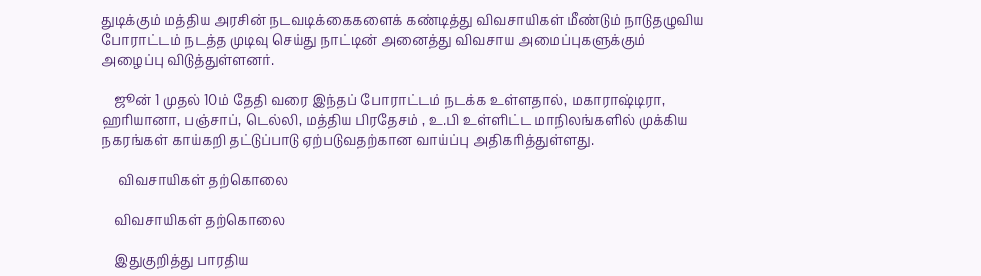துடிக்கும் மத்திய அரசின் நடவடிக்கைகளைக் கண்டித்து விவசாயிகள் மீண்டும் நாடுதழுவிய போராட்டம் நடத்த முடிவு செய்து நாட்டின் அனைத்து விவசாய அமைப்புகளுக்கும் அழைப்பு விடுத்துள்ளனர்.

    ஜூன் 1 முதல் 10ம் தேதி வரை இந்தப் போராட்டம் நடக்க உள்ளதால், மகாராஷ்டிரா, ஹரியானா, பஞ்சாப், டெல்லி, மத்திய பிரதேசம் , உ.பி உள்ளிட்ட மாநிலங்களில் முக்கிய நகரங்கள் காய்கறி தட்டுப்பாடு ஏற்படுவதற்கான வாய்ப்பு அதிகரித்துள்ளது.

     விவசாயிகள் தற்கொலை

    விவசாயிகள் தற்கொலை

    இதுகுறித்து பாரதிய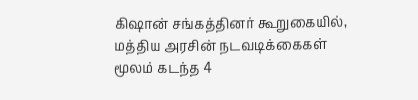கிஷான் சங்கத்தினர் கூறுகையில், மத்திய அரசின் நடவடிக்கைகள் மூலம் கடந்த 4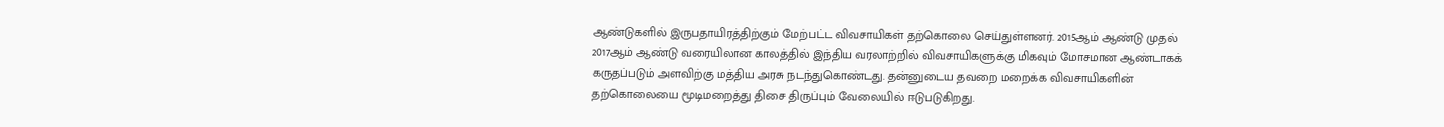ஆண்டுகளில் இருபதாயிரத்திற்கும் மேற்பட்ட விவசாயிகள் தற்கொலை செய்துள்ளனர். 2015ஆம் ஆண்டு முதல் 2017ஆம் ஆண்டு வரையிலான காலத்தில் இந்திய வரலாற்றில் விவசாயிகளுக்கு மிகவும் மோசமான ஆண்டாகக் கருதப்படும் அளவிற்கு மத்திய அரசு நடந்துகொண்டது. தன்னுடைய தவறை மறைக்க விவசாயிகளின் தற்கொலையை மூடிமறைத்து திசை திருப்பும் வேலையில் ஈடுபடுகிறது.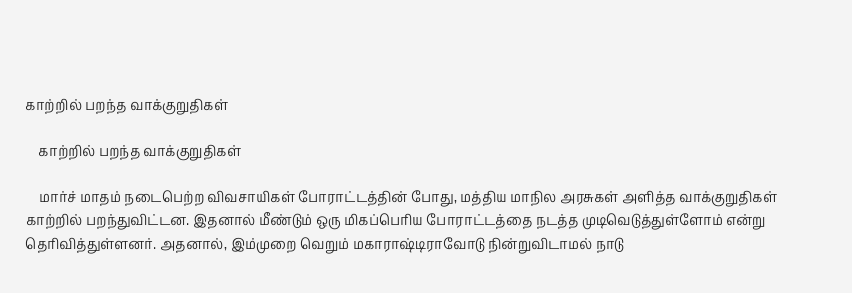காற்றில் பறந்த வாக்குறுதிகள்

    காற்றில் பறந்த வாக்குறுதிகள்

    மார்ச் மாதம் நடைபெற்ற விவசாயிகள் போராட்டத்தின் போது, மத்திய மாநில அரசுகள் அளித்த வாக்குறுதிகள் காற்றில் பறந்துவிட்டன. இதனால் மீண்டும் ஒரு மிகப்பெரிய போராட்டத்தை நடத்த முடிவெடுத்துள்ளோம் என்று தெரிவித்துள்ளனர். அதனால், இம்முறை வெறும் மகாராஷ்டிராவோடு நின்றுவிடாமல் நாடு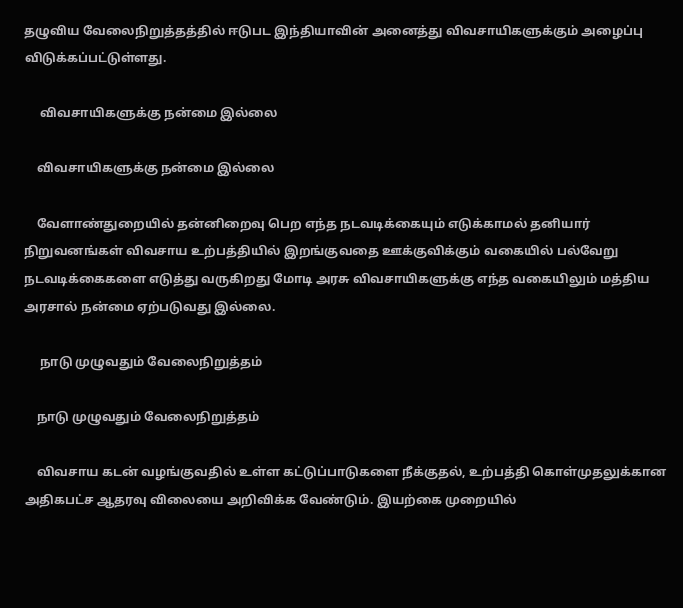தழுவிய வேலைநிறுத்தத்தில் ஈடுபட இந்தியாவின் அனைத்து விவசாயிகளுக்கும் அழைப்பு விடுக்கப்பட்டுள்ளது.

     விவசாயிகளுக்கு நன்மை இல்லை

    விவசாயிகளுக்கு நன்மை இல்லை

    வேளாண்துறையில் தன்னிறைவு பெற எந்த நடவடிக்கையும் எடுக்காமல் தனியார் நிறுவனங்கள் விவசாய உற்பத்தியில் இறங்குவதை ஊக்குவிக்கும் வகையில் பல்வேறு நடவடிக்கைகளை எடுத்து வருகிறது மோடி அரசு விவசாயிகளுக்கு எந்த வகையிலும் மத்திய அரசால் நன்மை ஏற்படுவது இல்லை.

     நாடு முழுவதும் வேலைநிறுத்தம்

    நாடு முழுவதும் வேலைநிறுத்தம்

    விவசாய கடன் வழங்குவதில் உள்ள கட்டுப்பாடுகளை நீக்குதல், உற்பத்தி கொள்முதலுக்கான அதிகபட்ச ஆதரவு விலையை அறிவிக்க வேண்டும். இயற்கை முறையில்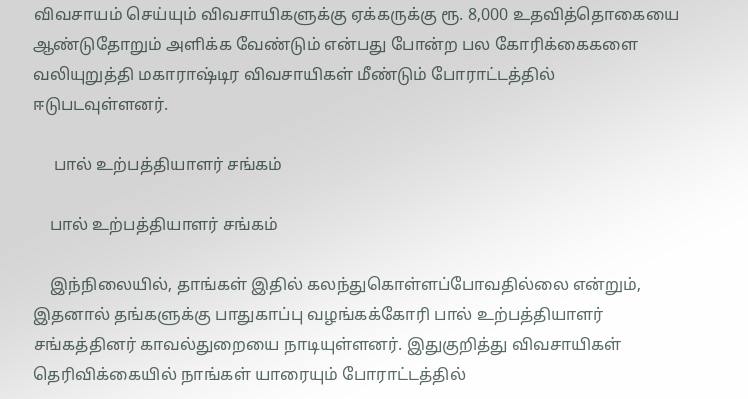விவசாயம் செய்யும் விவசாயிகளுக்கு ஏக்கருக்கு ரூ. 8,000 உதவித்தொகையை ஆண்டுதோறும் அளிக்க வேண்டும் என்பது போன்ற பல கோரிக்கைகளை வலியுறுத்தி மகாராஷ்டிர விவசாயிகள் மீண்டும் போராட்டத்தில் ஈடுபடவுள்ளனர்.

     பால் உற்பத்தியாளர் சங்கம்

    பால் உற்பத்தியாளர் சங்கம்

    இந்நிலையில், தாங்கள் இதில் கலந்துகொள்ளப்போவதில்லை என்றும், இதனால் தங்களுக்கு பாதுகாப்பு வழங்கக்கோரி பால் உற்பத்தியாளர் சங்கத்தினர் காவல்துறையை நாடியுள்ளனர். இதுகுறித்து விவசாயிகள் தெரிவிக்கையில் நாங்கள் யாரையும் போராட்டத்தில்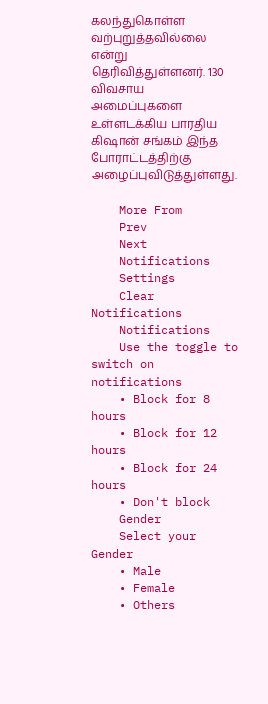கலந்துகொள்ள வற்புறுத்தவில்லை என்று தெரிவித்துள்ளனர். 130 விவசாய அமைப்புகளை உள்ளடக்கிய பாரதிய கிஷான் சங்கம் இந்த போராட்டத்திற்கு அழைப்புவிடுத்துள்ளது.

    More From
    Prev
    Next
    Notifications
    Settings
    Clear Notifications
    Notifications
    Use the toggle to switch on notifications
    • Block for 8 hours
    • Block for 12 hours
    • Block for 24 hours
    • Don't block
    Gender
    Select your Gender
    • Male
    • Female
    • Others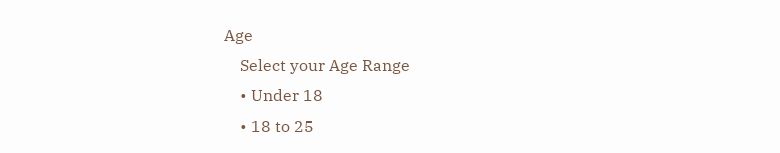Age
    Select your Age Range
    • Under 18
    • 18 to 25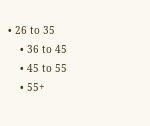• 26 to 35
    • 36 to 45
    • 45 to 55
    • 55+